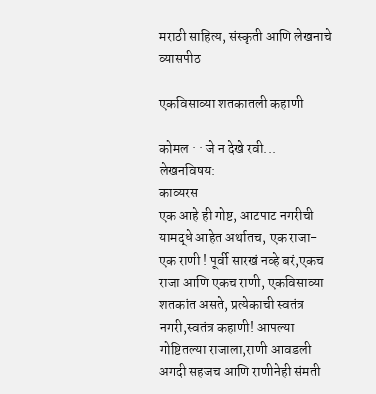मराठी साहित्य, संस्कृती आणि लेखनाचे व्यासपीठ

एकविसाव्या शतकातली कहाणी

कोमल · · जे न देखे रवी...
लेखनविषय:
काव्यरस
एक आहे ही गोष्ट, आटपाट नगरीची यामद्धे आहेत अर्थातच, एक राजा- एक राणी ! पूर्वी सारखं नव्हे बरं,एकच राजा आणि एकच राणी, एकविसाव्या शतकांत असते, प्रत्येकाची स्वतंत्र नगरी,स्वतंत्र कहाणी! आपल्या गोष्टितल्या राजाला,राणी आवडली अगदी सहजच आणि राणीनेही संमती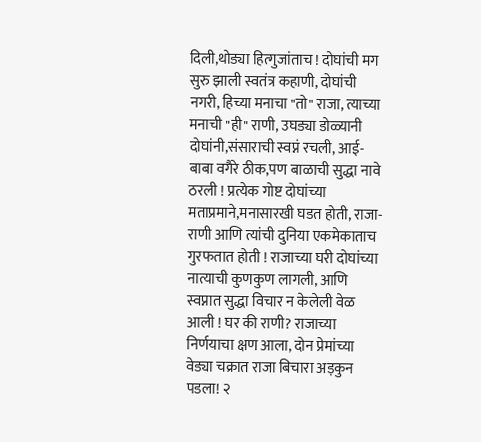दिली,थोड्या हित्गुजांताच ! दोघांची मग सुरु झाली स्वतंत्र कहाणी, दोघांची नगरी, हिच्या मनाचा "तो" राजा, त्याच्या मनाची "ही" राणी, उघड्या डोळ्यानी दोघांनी,संसाराची स्वप्नं रचली, आई-बाबा वगैरे ठीक,पण बाळाची सुद्धा नावे ठरली ! प्रत्येक गोष्ट दोघांच्या मताप्रमाने,मनासारखी घडत होती, राजा-राणी आणि त्यांची दुनिया एकमेकाताच गुरफतात होती ! राजाच्या घरी दोघांच्या नात्याची कुणकुण लागली, आणि स्वप्नात सुद्धा विचार न केलेली वेळ आली ! घर की राणी? राजाच्या निर्णयाचा क्षण आला, दोन प्रेमांच्या वेड्या चक्रात राजा बिचारा अड़कुन पडला! २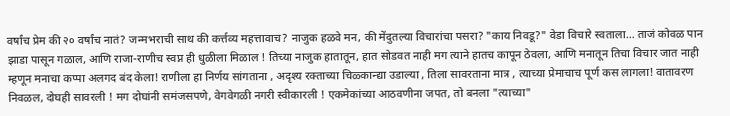वर्षांच प्रेम की २० वर्षांच नातं? जन्मभराची साथ की कर्त्तव्य महत्तावाच? नाजुक हळवे मन, की मेंदुतल्या विचारांचा पसरा? "काय निवडू?" वेडा विचारे स्वताला... ताजं कोवळ पान झाडा पासून गळाल, आणि राजा-राणीच स्वप्न ही धुळीला मिळाल ! तिच्या नाजुक हातातून, हात सोडवत नाही मग त्याने हातच कापून ठेवला, आणि मनातून तिचा विचार जात नाही म्हणून मनाचा कप्पा अलगद बंद केला! राणीला हा निर्णय सांगताना , अदृश्य रक्ताच्या चिळ्कान्द्या उडाल्या , तिला सावरताना मात्र , त्याच्या प्रेमाचाच पूर्ण कस लागला! वातावरण निवळल, दोघही सावरली ! मग दोघांनी समंजसपणे, वेगवेगळी नगरी स्वीकारली ! एकमेकांच्या आठवणीना जपत, तो बनला "त्याच्या"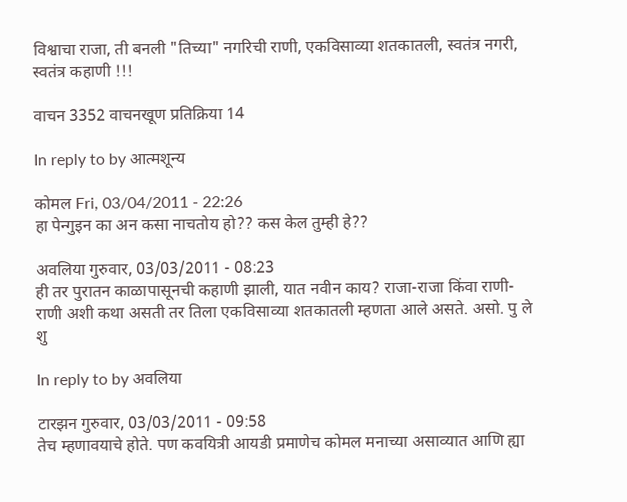विश्वाचा राजा, ती बनली "तिच्या" नगरिची राणी, एकविसाव्या शतकातली, स्वतंत्र नगरी, स्वतंत्र कहाणी !!!

वाचन 3352 वाचनखूण प्रतिक्रिया 14

In reply to by आत्मशून्य

कोमल Fri, 03/04/2011 - 22:26
हा पेन्गुइन का अन कसा नाचतोय हो?? कस केल तुम्ही हे??

अवलिया गुरुवार, 03/03/2011 - 08:23
ही तर पुरातन काळापासूनची कहाणी झाली, यात नवीन काय? राजा-राजा किंवा राणी-राणी अशी कथा असती तर तिला एकविसाव्या शतकातली म्हणता आले असते. असो. पु ले शु

In reply to by अवलिया

टारझन गुरुवार, 03/03/2011 - 09:58
तेच म्हणावयाचे होते. पण कवयित्री आयडी प्रमाणेच कोमल मनाच्या असाव्यात आणि ह्या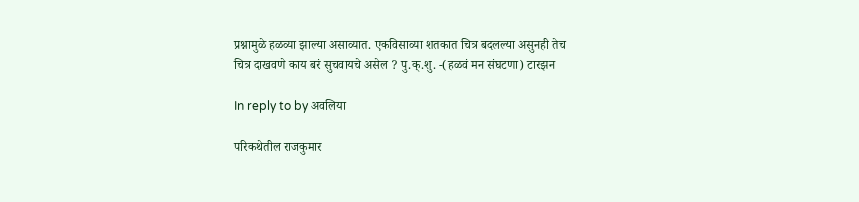प्रश्नामुळे हळव्या झाल्या असाव्यात. एकविसाव्या शतकात चित्र बदलल्या असुनही तेच चित्र दाखवणे काय बरं सुचवायचे असेल ? पु.क्.शु. -(हळवं मन संघटणा) टारझन

In reply to by अवलिया

परिकथेतील राजकुमार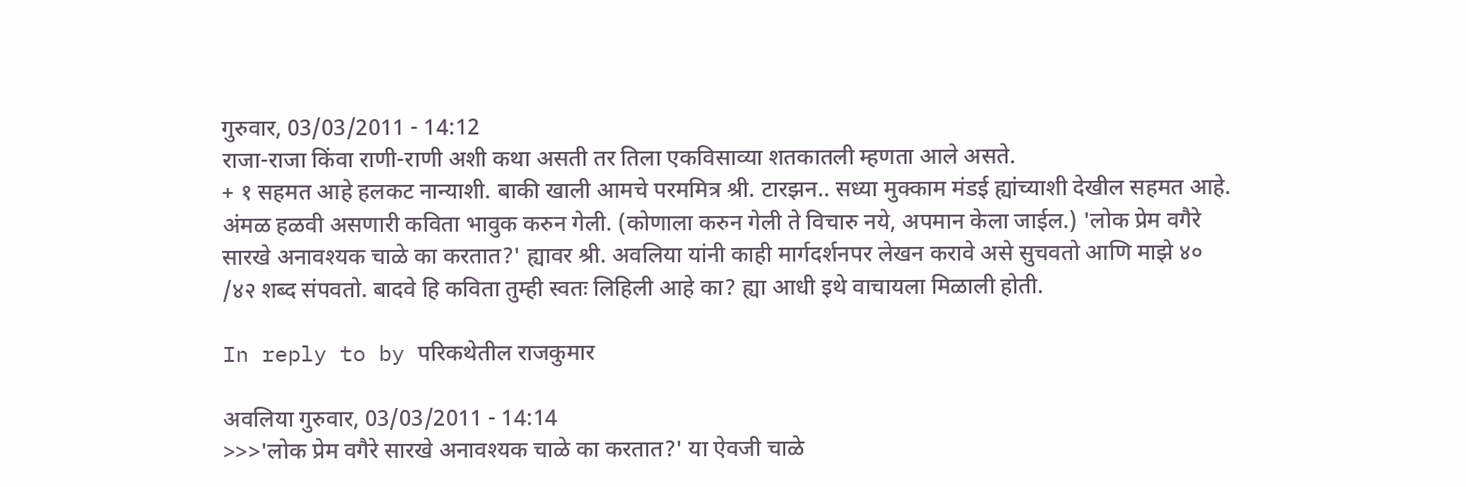गुरुवार, 03/03/2011 - 14:12
राजा-राजा किंवा राणी-राणी अशी कथा असती तर तिला एकविसाव्या शतकातली म्हणता आले असते.
+ १ सहमत आहे हलकट नान्याशी. बाकी खाली आमचे परममित्र श्री. टारझन.. सध्या मुक्काम मंडई ह्यांच्याशी देखील सहमत आहे. अंमळ हळवी असणारी कविता भावुक करुन गेली. (कोणाला करुन गेली ते विचारु नये, अपमान केला जाईल.) 'लोक प्रेम वगैरे सारखे अनावश्यक चाळे का करतात?' ह्यावर श्री. अवलिया यांनी काही मार्गदर्शनपर लेखन करावे असे सुचवतो आणि माझे ४० /४२ शब्द संपवतो. बादवे हि कविता तुम्ही स्वतः लिहिली आहे का? ह्या आधी इथे वाचायला मिळाली होती.

In reply to by परिकथेतील राजकुमार

अवलिया गुरुवार, 03/03/2011 - 14:14
>>>'लोक प्रेम वगैरे सारखे अनावश्यक चाळे का करतात?' या ऐवजी चाळे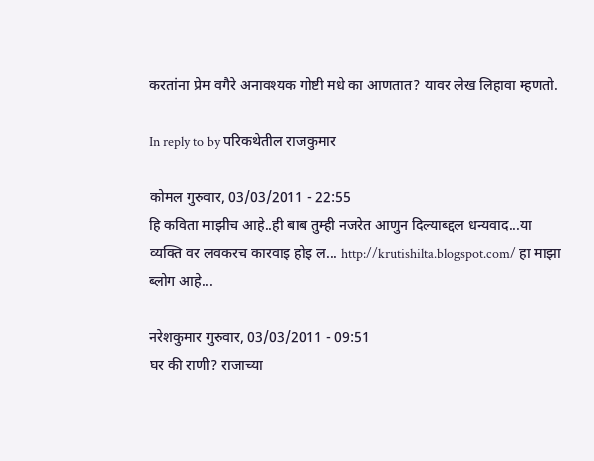करतांना प्रेम वगैरे अनावश्यक गोष्टी मधे का आणतात? यावर लेख लिहावा म्हणतो.

In reply to by परिकथेतील राजकुमार

कोमल गुरुवार, 03/03/2011 - 22:55
हि कविता माझीच आहे..ही बाब तुम्ही नजरेत आणुन दिल्याब्द्दल धन्यवाद...या व्यक्ति वर लवकरच कारवाइ होइ ल... http://krutishilta.blogspot.com/ हा माझा ब्लोग आहे...

नरेशकुमार गुरुवार, 03/03/2011 - 09:51
घर की राणी? राजाच्या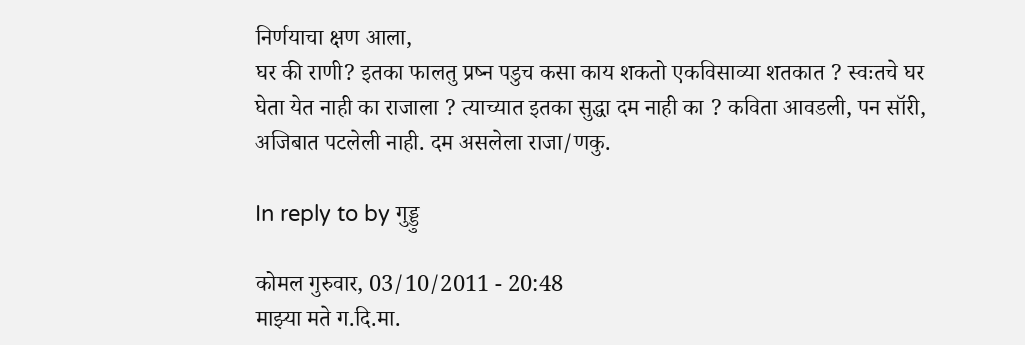निर्णयाचा क्षण आला,
घर की राणी? इतका फालतु प्रष्न पडुच कसा काय शकतो एकविसाव्या शतकात ? स्वःतचे घर घेता येत नाही का राजाला ? त्याच्यात इतका सुद्धा दम नाही का ? कविता आवडली, पन सॉरी, अजिबात पटलेली नाही. दम असलेला राजा/णकु.

In reply to by गुड्डु

कोमल गुरुवार, 03/10/2011 - 20:48
माझ्या मते ग.दि.मा.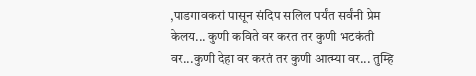,पाडगावकरां पासून संदिप सलिल पर्यंत सर्वंनी प्रेम केलय... कुणी कविते वर करत तर कुणी भटकंती वर...कुणी देहा वर करतं तर कुणी आत्म्या वर... तुम्हि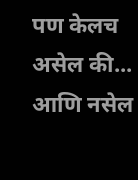पण केलच असेल की... आणि नसेल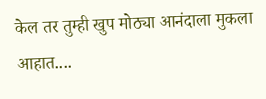केल तर तुम्ही खुप मोठ्या आनंदाला मुकला आहात....